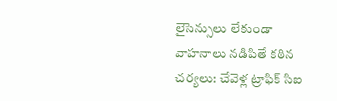లైసెన్సులు లేకుండా వాహనాలు నడిపితే కఠిన చర్యలు: చేవెళ్ల ట్రాఫిక్ సిఐ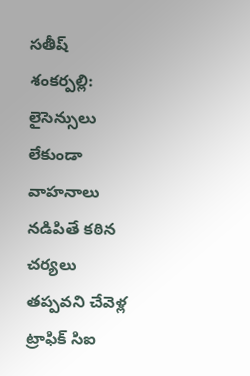సతీష్
శంకర్పల్లి: లైసెన్సులు లేకుండా వాహనాలు నడిపితే కఠిన చర్యలు తప్పవని చేవెళ్ల ట్రాఫిక్ సిఐ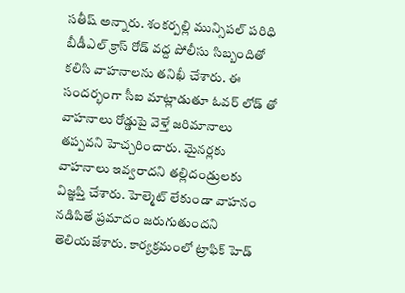సతీష్ అన్నారు. శంకర్పల్లి మున్సిపల్ పరిధి బీడీఎల్ క్రాస్ రోడ్ వద్ద పోలీసు సిబ్బందితో కలిసి వాహనాలను తనిఖీ చేశారు. ఈ సందర్భంగా సీఐ మాట్లాడుతూ ఓవర్ లోడ్ తో వాహనాలు రోడ్డుపై వెళ్తే జరిమానాలు తప్పవని హెచ్చరించారు. మైనర్లకు వాహనాలు ఇవ్వరాదని తల్లిదండ్రులకు విజ్ఞప్తి చేశారు. హెల్మెట్ లేకుండా వాహనం నడిపితే ప్రమాదం జరుగుతుందని తెలియజేశారు. కార్యక్రమంలో ట్రాఫిక్ హెడ్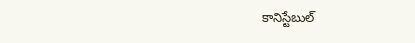కానిస్టేబుల్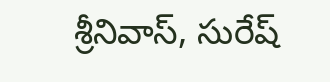శ్రీనివాస్, సురేష్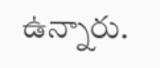ఉన్నారు.